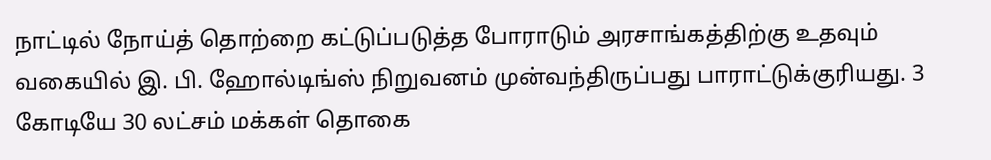நாட்டில் நோய்த் தொற்றை கட்டுப்படுத்த போராடும் அரசாங்கத்திற்கு உதவும் வகையில் இ. பி. ஹோல்டிங்ஸ் நிறுவனம் முன்வந்திருப்பது பாராட்டுக்குரியது. 3 கோடியே 30 லட்சம் மக்கள் தொகை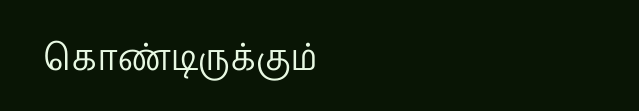கொண்டிருக்கும்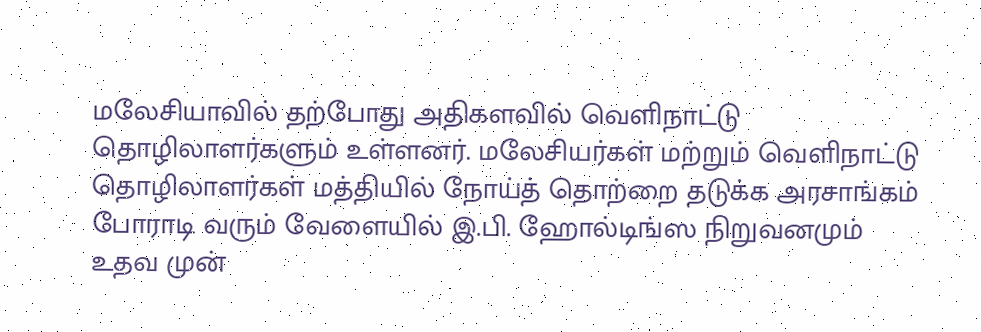மலேசியாவில் தற்போது அதிகளவில் வெளிநாட்டு தொழிலாளர்களும் உள்ளனர். மலேசியர்கள் மற்றும் வெளிநாட்டு தொழிலாளர்கள் மத்தியில் நோய்த் தொற்றை தடுக்க அரசாங்கம் போராடி வரும் வேளையில் இ.பி. ஹோல்டிங்ஸ நிறுவனமும் உதவ முன்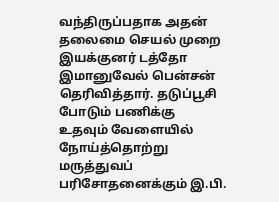வந்திருப்பதாக அதன் தலைமை செயல் முறை இயக்குனர் டத்தோ இமானுவேல் பென்சன் தெரிவித்தார். தடுப்பூசி போடும் பணிக்கு உதவும் வேளையில் நோய்த்தொற்று மருத்துவப் பரிசோதனைக்கும் இ.பி.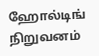ஹோல்டிங் நிறுவனம்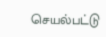செயல்பட்டு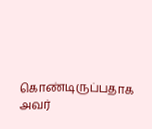கொண்டிருப்பதாக அவர்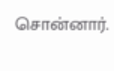சொன்னார்.